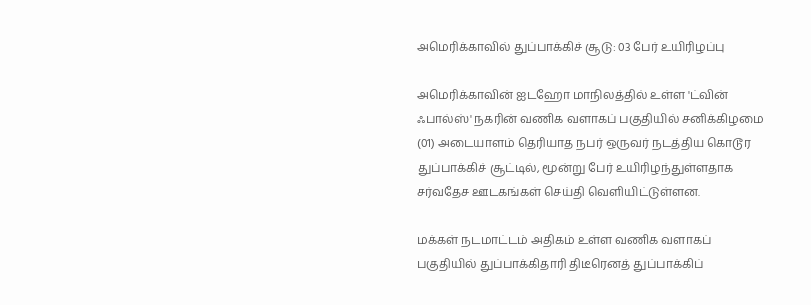அமெரிக்காவில் துப்பாக்கிச் சூடு: 03 பேர் உயிரிழப்பு

அமெரிக்காவின் ஐடஹோ மாநிலத்தில் உள்ள 'ட்வின் ஃபால்ஸ்' நகரின் வணிக வளாகப் பகுதியில் சனிக்கிழமை (01) அடையாளம் தெரியாத நபர் ஒருவர் நடத்திய கொடூர துப்பாக்கிச் சூட்டில், மூன்று பேர் உயிரிழந்துள்ளதாக சர்வதேச ஊடகங்கள் செய்தி வெளியிட்டுள்ளன.

மக்கள் நடமாட்டம் அதிகம் உள்ள வணிக வளாகப் பகுதியில் துப்பாக்கிதாரி திடீரெனத் துப்பாக்கிப்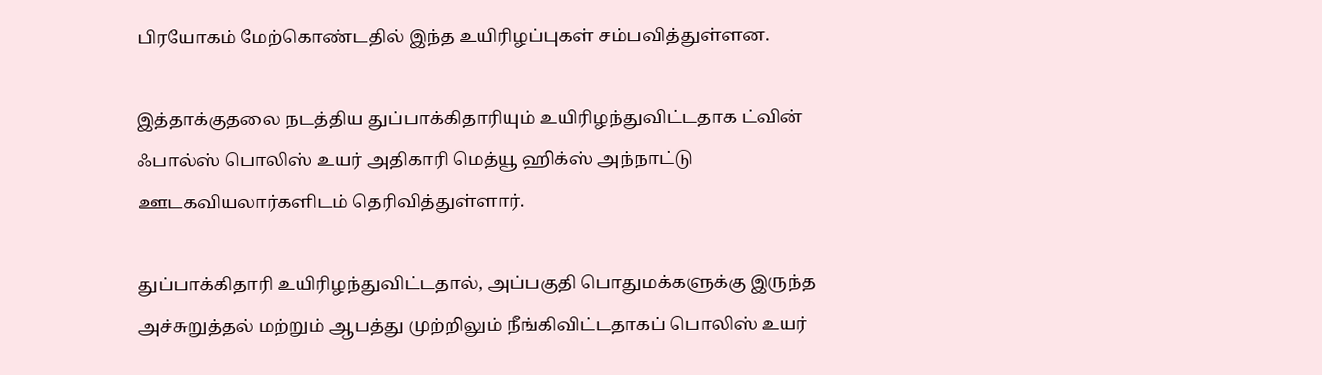பிரயோகம் மேற்கொண்டதில் இந்த உயிரிழப்புகள் சம்பவித்துள்ளன.

இத்தாக்குதலை நடத்திய துப்பாக்கிதாரியும் உயிரிழந்துவிட்டதாக ட்வின் ஃபால்ஸ் பொலிஸ் உயர் அதிகாரி மெத்யூ ஹிக்ஸ் அந்நாட்டு ஊடகவியலார்களிடம் தெரிவித்துள்ளார்.

துப்பாக்கிதாரி உயிரிழந்துவிட்டதால், அப்பகுதி பொதுமக்களுக்கு இருந்த அச்சுறுத்தல் மற்றும் ஆபத்து முற்றிலும் நீங்கிவிட்டதாகப் பொலிஸ் உயர்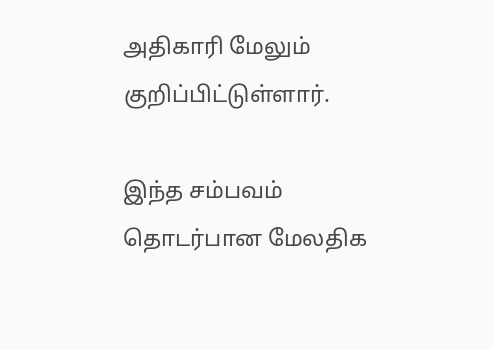அதிகாரி மேலும் குறிப்பிட்டுள்ளார்.

இந்த சம்பவம் தொடர்பான மேலதிக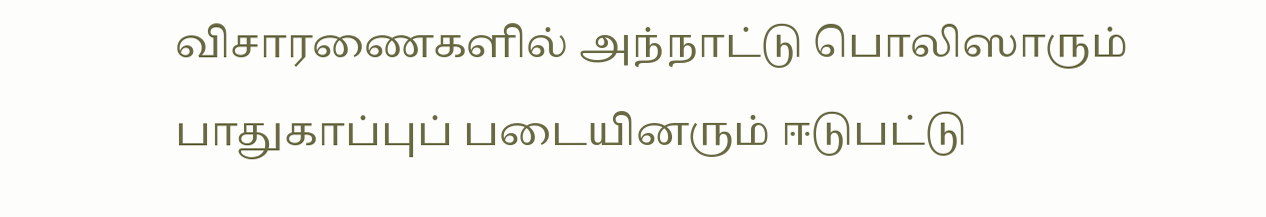விசாரணைகளில் அந்நாட்டு பொலிஸாரும் பாதுகாப்புப் படையினரும் ஈடுபட்டு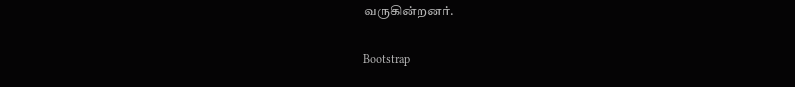வருகின்றனர்.

Bootstrap